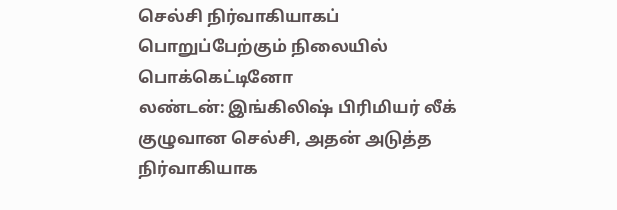செல்சி நிர்வாகியாகப் பொறுப்பேற்கும் நிலையில் பொக்கெட்டினோ
லண்டன்: இங்கிலிஷ் பிரிமியர் லீக் குழுவான செல்சி, அதன் அடுத்த நிர்வாகியாக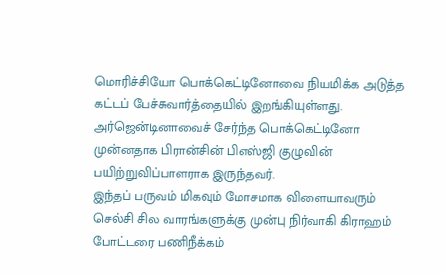மொரிச்சியோ பொக்கெட்டினோவை நியமிக்க அடுத்த கட்டப் பேச்சுவார்த்தையில் இறங்கியுள்ளது. அர்ஜென்டினாவைச் சேர்ந்த பொக்கெட்டினோ முன்னதாக பிரான்சின் பிஎஸ்ஜி குழுவின் பயிற்றுவிப்பாளராக இருந்தவர்.
இந்தப் பருவம் மிகவும் மோசமாக விளையாவரும் செல்சி சில வாரங்களுக்கு முன்பு நிர்வாகி கிராஹம் போட்டரை பணிநீக்கம்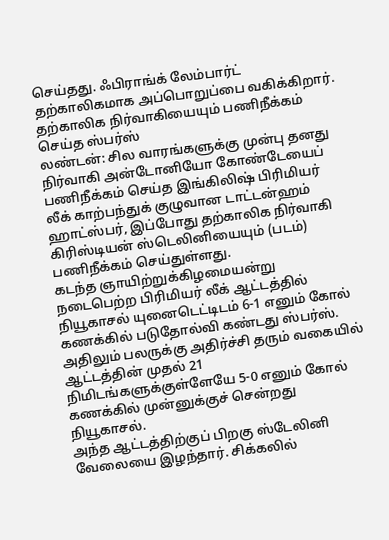செய்தது. ஃபிராங்க் லேம்பார்ட் தற்காலிகமாக அப்பொறுப்பை வகிக்கிறார்.
தற்காலிக நிர்வாகியையும் பணிநீக்கம் செய்த ஸ்பர்ஸ்
லண்டன்: சில வாரங்களுக்கு முன்பு தனது நிர்வாகி அன்டோனியோ கோண்டேயைப் பணிநீக்கம் செய்த இங்கிலிஷ் பிரிமியர் லீக் காற்பந்துக் குழுவான டாட்டன்ஹம் ஹாட்ஸ்பர், இப்போது தற்காலிக நிர்வாகி கிரிஸ்டியன் ஸ்டெலினியையும் (படம்) பணிநீக்கம் செய்துள்ளது.
கடந்த ஞாயிற்றுக்கிழமையன்று நடைபெற்ற பிரிமியர் லீக் ஆட்டத்தில் நியூகாசல் யுனைடெட்டிடம் 6-1 எனும் கோல் கணக்கில் படுதோல்வி கண்டது ஸ்பர்ஸ். அதிலும் பலருக்கு அதிர்ச்சி தரும் வகையில் ஆட்டத்தின் முதல் 21 நிமிடங்களுக்குள்ளேயே 5-0 எனும் கோல் கணக்கில் முன்னுக்குச் சென்றது நியூகாசல்.
அந்த ஆட்டத்திற்குப் பிறகு ஸ்டேலினி வேலையை இழந்தார். சிக்கலில்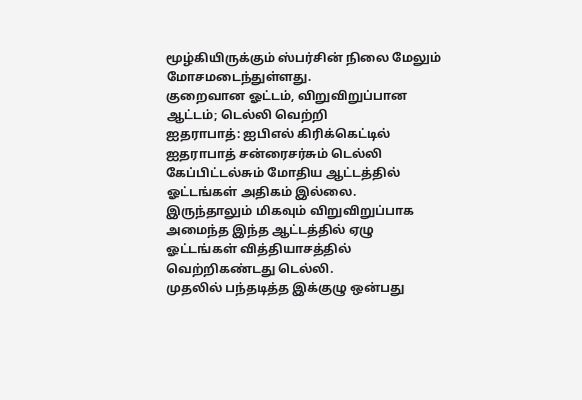மூழ்கியிருக்கும் ஸ்பர்சின் நிலை மேலும் மோசமடைந்துள்ளது.
குறைவான ஓட்டம், விறுவிறுப்பான ஆட்டம்; டெல்லி வெற்றி
ஐதராபாத்: ஐபிஎல் கிரிக்கெட்டில் ஐதராபாத் சன்ரைசர்சும் டெல்லி கேப்பிட்டல்சும் மோதிய ஆட்டத்தில் ஓட்டங்கள் அதிகம் இல்லை. இருந்தாலும் மிகவும் விறுவிறுப்பாக அமைந்த இந்த ஆட்டத்தில் ஏழு ஓட்டங்கள் வித்தியாசத்தில் வெற்றிகண்டது டெல்லி.
முதலில் பந்தடித்த இக்குழு ஒன்பது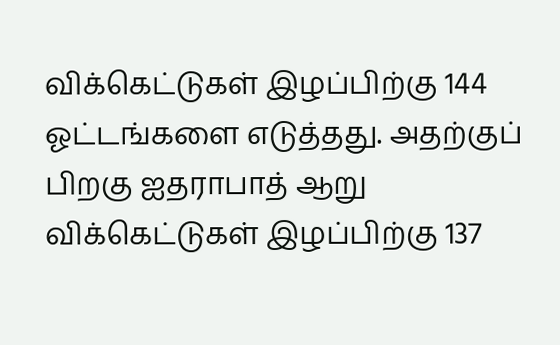விக்கெட்டுகள் இழப்பிற்கு 144 ஓட்டங்களை எடுத்தது. அதற்குப் பிறகு ஐதராபாத் ஆறு விக்கெட்டுகள் இழப்பிற்கு 137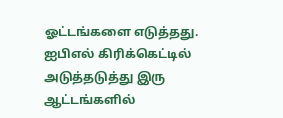ஓட்டங்களை எடுத்தது.
ஐபிஎல் கிரிக்கெட்டில் அடுத்தடுத்து இரு ஆட்டங்களில்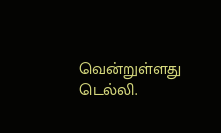வென்றுள்ளது டெல்லி.